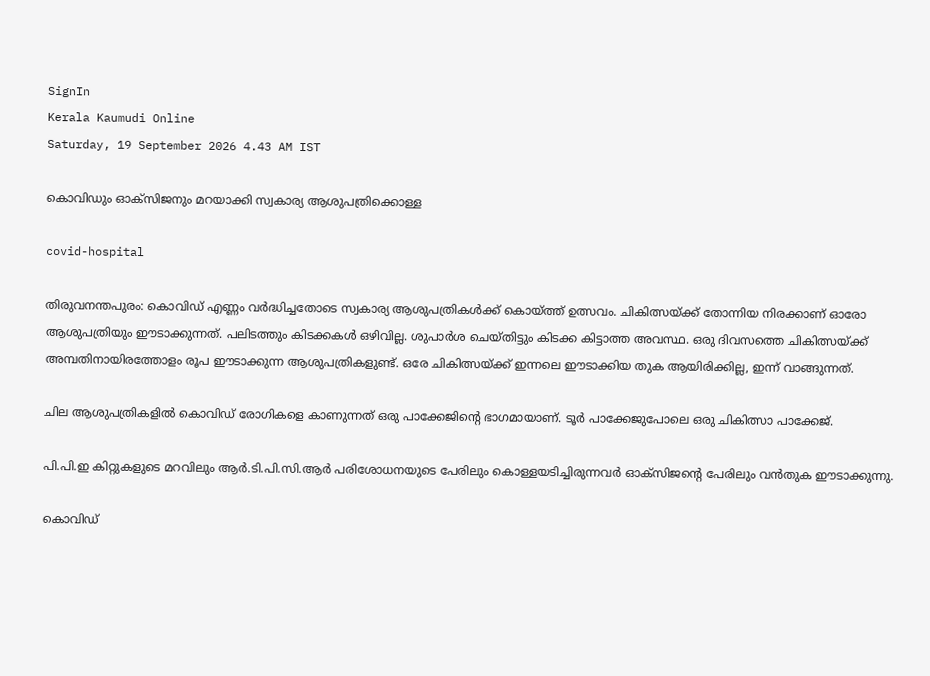SignIn
Kerala Kaumudi Online
Saturday, 19 September 2026 4.43 AM IST

കൊവിഡും ഓക്സിജനും മറയാക്കി സ്വകാര്യ ആശുപത്രിക്കൊള്ള

covid-hospital

തിരുവനന്തപുരം: കൊവിഡ് എണ്ണം വർദ്ധിച്ചതോടെ സ്വകാര്യ ആശുപത്രികൾക്ക് കൊയ്ത്ത് ഉത്സവം. ചികിത്സയ്ക്ക് തോന്നിയ നിരക്കാണ് ഓരോ ആശുപത്രിയും ഈടാക്കുന്നത്. പലിടത്തും കിടക്കകൾ ഒഴിവില്ല. ശുപാർശ ചെയ്തിട്ടും കിടക്ക കിട്ടാത്ത അവസ്ഥ. ഒരു ദിവസത്തെ ചികിത്സയ്ക്ക് അമ്പതിനായിരത്തോളം രൂപ ഈടാക്കുന്ന ആശുപത്രികളുണ്ട്. ഒരേ ചികിത്സയ്ക്ക് ഇന്നലെ ഈടാക്കിയ തുക ആയിരിക്കില്ല, ഇന്ന് വാങ്ങുന്നത്.

ചില ആശുപത്രികളിൽ കൊവിഡ് രോഗികളെ കാണുന്നത് ഒരു പാക്കേജിന്റെ ഭാഗമായാണ്. ടൂർ പാക്കേജുപോലെ ഒരു ചികിത്സാ പാക്കേജ്.

പി.പി.ഇ കിറ്റുകളുടെ മറവിലും ആർ.ടി.പി.സി.ആർ പരിശോധനയുടെ പേരിലും കൊള്ളയടിച്ചിരുന്നവർ ഓക്‌സിജന്റെ പേരിലും വൻതുക ഈടാക്കുന്നു.

കൊവിഡ്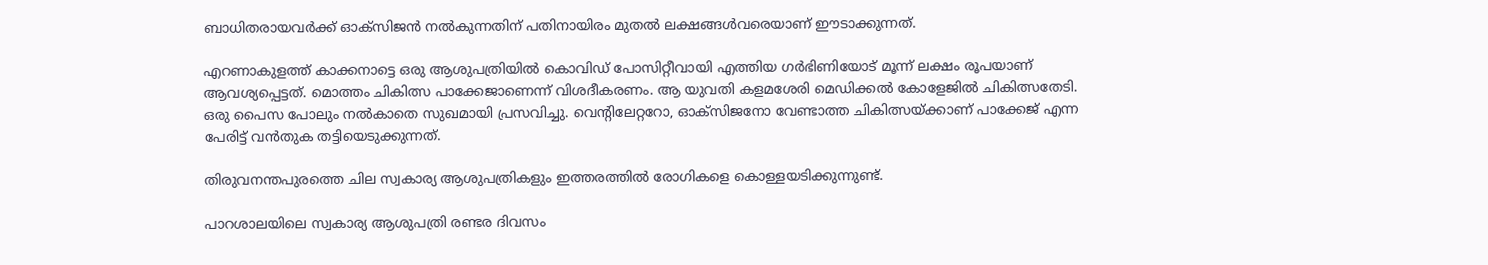ബാധിതരായവർക്ക് ഓക്‌സിജൻ നൽകുന്നതിന് പതിനായിരം മുതൽ ലക്ഷങ്ങൾവരെയാണ് ഈടാക്കുന്നത്.

എറണാകുളത്ത് കാക്കനാട്ടെ ഒരു ആശുപത്രിയിൽ കൊവിഡ് പോസിറ്റീവായി എത്തിയ ഗർഭിണിയോട് മൂന്ന് ലക്ഷം രൂപയാണ് ആവശ്യപ്പെട്ടത്. മൊത്തം ചികിത്സ പാക്കേജാണെന്ന് വിശദീകരണം. ആ യുവതി കളമശേരി മെഡിക്കൽ കോളേജിൽ ചികിത്സതേടി. ഒരു പൈസ പോലും നൽകാതെ സുഖമായി പ്രസവിച്ചു. വെന്റിലേറ്ററോ, ഓക്സിജനോ വേണ്ടാത്ത ചികിത്സയ്ക്കാണ് പാക്കേജ് എന്ന പേരിട്ട് വൻതുക തട്ടിയെടുക്കുന്നത്.

തിരുവനന്തപുരത്തെ ചില സ്വകാര്യ ആശുപത്രികളും ഇത്തരത്തിൽ രോഗികളെ കൊള്ളയടിക്കുന്നുണ്ട്.

പാറശാലയിലെ സ്വകാര്യ ആശുപത്രി രണ്ടര ദിവസം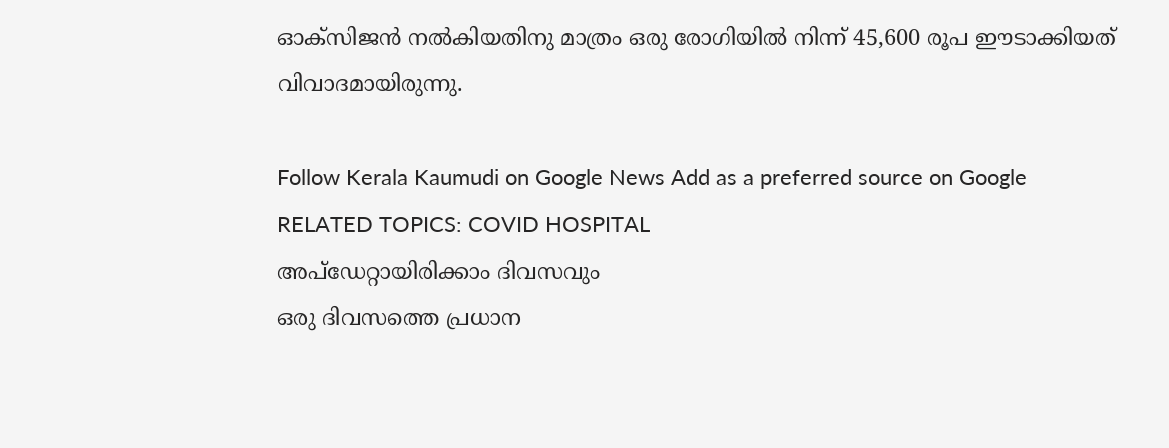ഓക്സിജൻ നൽകിയതിനു മാത്രം ഒരു രോഗിയിൽ നിന്ന് 45,600 രൂപ ഈടാക്കിയത് വിവാദമായിരുന്നു.

Follow Kerala Kaumudi on Google News Add as a preferred source on Google
RELATED TOPICS: COVID HOSPITAL
അപ്ഡേറ്റായിരിക്കാം ദിവസവും
ഒരു ദിവസത്തെ പ്രധാന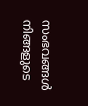സംഭവങ്ങൾ നിങ്ങളുടെ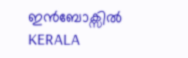ഇൻബോക്സിൽ
KERALA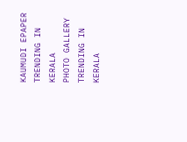KAUMUDI EPAPER
TRENDING IN KERALA
PHOTO GALLERY
TRENDING IN KERALA